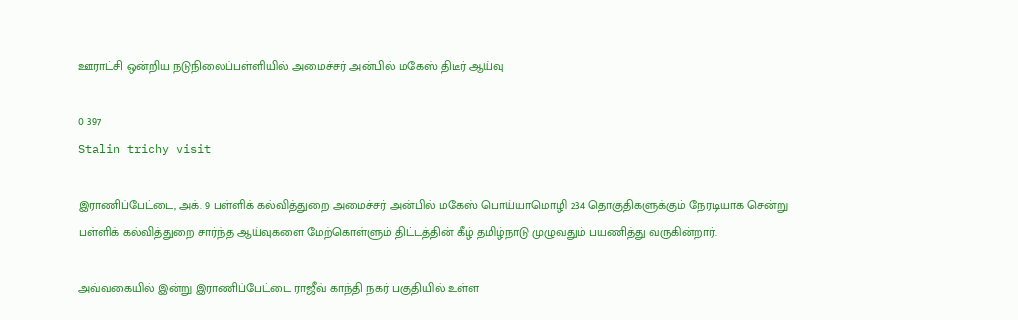ஊராட்சி ஒன்றிய நடுநிலைப்பள்ளியில் அமைச்சர் அன்பில் மகேஸ் திடீர் ஆய்வு

0 397
Stalin trichy visit

இராணிப்பேட்டை, அக். 9 பள்ளிக் கல்வித்துறை அமைச்சர் அன்பில் மகேஸ் பொய்யாமொழி 234 தொகுதிகளுக்கும் நேரடியாக சென்று பள்ளிக் கல்வித்துறை சார்ந்த ஆய்வுகளை மேற்கொள்ளும் திட்டத்தின் கீழ் தமிழ்நாடு முழுவதும் பயணித்து வருகின்றார்.

அவ்வகையில் இன்று இராணிப்பேட்டை ராஜீவ் காந்தி நகர் பகுதியில் உள்ள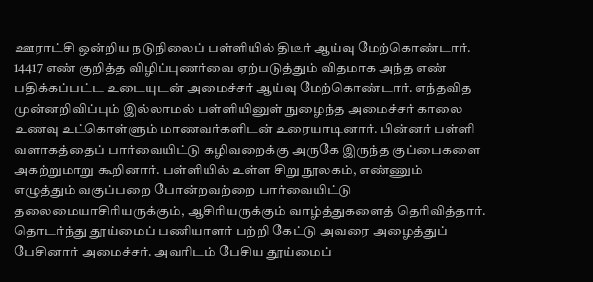ஊராட்சி ஒன்றிய நடுநிலைப் பள்ளியில் திடீர் ஆய்வு மேற்கொண்டார். 14417 எண் குறித்த விழிப்புணர்வை ஏற்படுத்தும் விதமாக அந்த எண் பதிக்கப்பட்ட உடையுடன் அமைச்சர் ஆய்வு மேற்கொண்டார். எந்தவித முன்னறிவிப்பும் இல்லாமல் பள்ளியினுள் நுழைந்த அமைச்சர் காலை உணவு உட்கொள்ளும் மாணவர்களிடன் உரையாடினார். பின்னர் பள்ளி வளாகத்தைப் பார்வையிட்டு கழிவறைக்கு அருகே இருந்த குப்பைகளை அகற்றுமாறு கூறினார். பள்ளியில் உள்ள சிறு நூலகம், எண்ணும் எழுத்தும் வகுப்பறை போன்றவற்றை பார்வையிட்டு தலைமையாசிரியருக்கும், ஆசிரியருக்கும் வாழ்த்துகளைத் தெரிவித்தார். தொடர்ந்து தூய்மைப் பணியாளர் பற்றி கேட்டு அவரை அழைத்துப் பேசினார் அமைச்சர். அவரிடம் பேசிய தூய்மைப்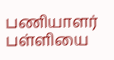பணியாளர் பள்ளியை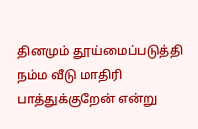தினமும் தூய்மைப்படுத்தி நம்ம வீடு மாதிரி பாத்துக்குறேன் என்று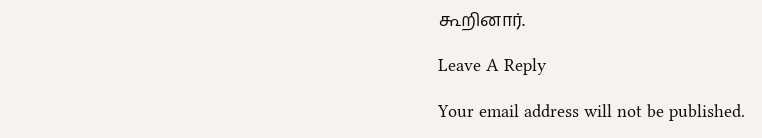கூறினார்.

Leave A Reply

Your email address will not be published.